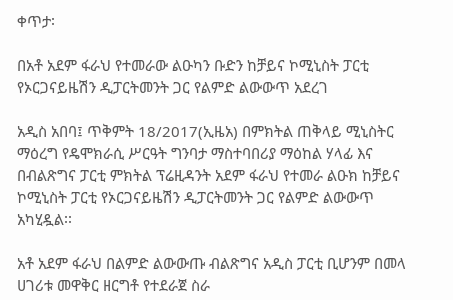ቀጥታ፡

በአቶ አደም ፋራህ የተመራው ልዑካን ቡድን ከቻይና ኮሚኒስት ፓርቲ የኦርጋናይዜሽን ዲፓርትመንት ጋር የልምድ ልውውጥ አደረገ

አዲስ አበባ፤ ጥቅምት 18/2017(ኢዜአ) በምክትል ጠቅላይ ሚኒስትር ማዕረግ የዴሞክራሲ ሥርዓት ግንባታ ማስተባበሪያ ማዕከል ሃላፊ እና በብልጽግና ፓርቲ ምክትል ፕሬዚዳንት አደም ፋራህ የተመራ ልዑክ ከቻይና ኮሚኒስት ፓርቲ የኦርጋናይዜሽን ዲፓርትመንት ጋር የልምድ ልውውጥ አካሂዷል፡፡

አቶ አደም ፋራህ በልምድ ልውውጡ ብልጽግና አዲስ ፓርቲ ቢሆንም በመላ ሀገሪቱ መዋቅር ዘርግቶ የተደራጀ ስራ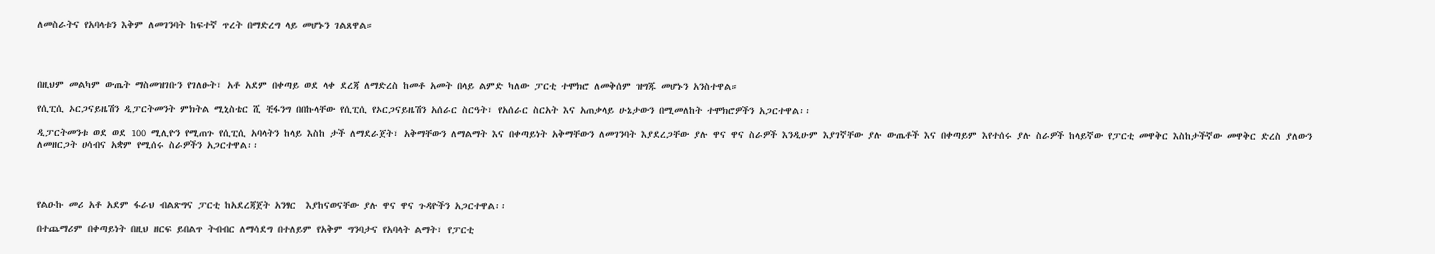ለመስራትና የአባላቱን እቅም ለመገንባት ከፍተኛ ጥረት በማድረግ ላይ መሆኑን ገልጸዋል።




በዚህም መልካም ውጤት ማስመዝገቡን የገለፁት፣ አቶ አደም በቀጣይ ወደ ላቀ ደረጃ ለማድረስ ከመቶ አመት በላይ ልምድ ካለው ፓርቲ ተሞክሮ ለመቅሰም ዝግጁ መሆኑን አንስተዋል።

የሲፒሲ ኦርጋናይዜሽን ዲፓርትመንት ምክትል ሚኒስቴር ሺ ቺፋንግ በበኩላቸው የሲፒሲ የኦርጋናይዜሽን አሰራር ስርዓት፣ የአሰራር ስርአት እና አጠቃላይ ሁኔታውን በሚመለከት ተሞክሮዎችን አጋርተዋል፡፡

ዲፓርትመንቱ ወደ ወደ 100 ሚሊዮን የሚጠጉ የሲፒሲ አባላትን ከላይ እስከ ታች ለማደራጀት፣ አቅማቸውን ለማልማት እና በቀጣይነት አቅማቸውን ለመገንባት እያደረጋቸው ያሉ ዋና ዋና ስራዎች እንዲሁም እያገኛቸው ያሉ ውጤቶች እና በቀጣይም እየተሰሩ ያሉ ስራዎች ከላይኛው የፓርቲ መዋቅር እስከታችኛው መዋቅር ድረስ ያለውን ለመዘርጋት ሀሳብና አቋም የሚሰሩ ስራዎችን አጋርተዋል፡፡




የልዑኩ መሪ አቶ አደም ፋራህ ብልጽግና ፓርቲ ከአደረጃጀት አንፃር  እያከናወናቸው ያሉ ዋና ዋና ጉዳዮችን አጋርተዋል፡፡

በተጨማሪም በቀጣይነት በዚህ ዘርፍ ይበልጥ ትብብር ለማሳደግ በተለይም የአቅም ግንባታና የአባላት ልማት፣ የፓርቲ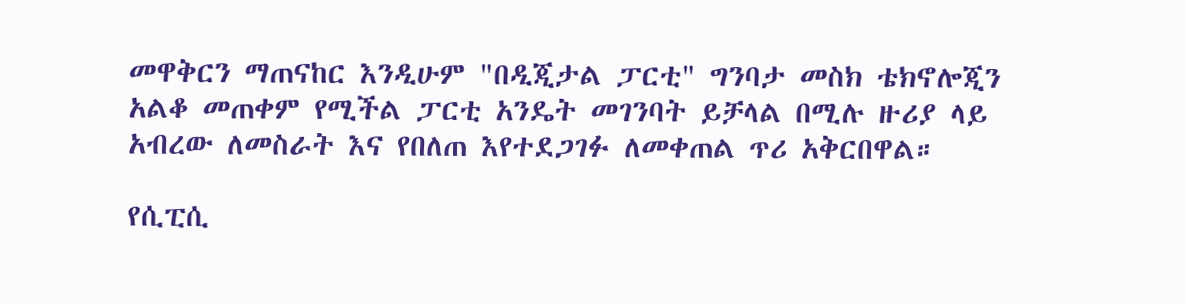መዋቅርን ማጠናከር እንዲሁም "በዲጂታል ፓርቲ" ግንባታ መስክ ቴክኖሎጂን አልቆ መጠቀም የሚችል ፓርቲ አንዴት መገንባት ይቻላል በሚሉ ዙሪያ ላይ አብረው ለመስራት እና የበለጠ እየተደጋገፉ ለመቀጠል ጥሪ አቅርበዋል።

የሲፒሲ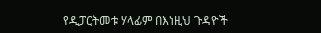የዲፓርትመቱ ሃላፊም በእነዚህ ጉዳዮች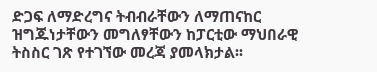ድጋፍ ለማድረግና ትብብራቸውን ለማጠናከር ዝግጁነታቸውን መግለፃቸውን ከፓርቲው ማህበራዊ ትስስር ገጽ የተገኘው መረጃ ያመላክታል፡፡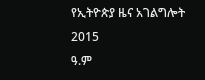የኢትዮጵያ ዜና አገልግሎት
2015
ዓ.ም